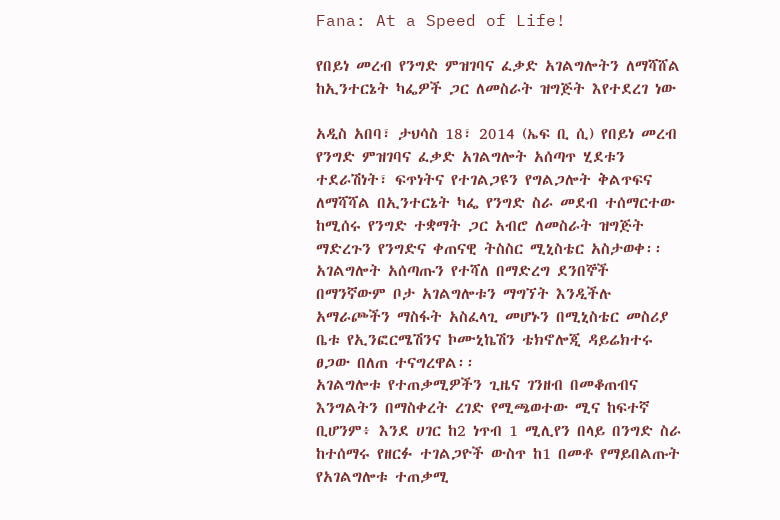Fana: At a Speed of Life!

የበይነ መረብ የንግድ ምዝገባና ፈቃድ አገልግሎትን ለማሻሸል ከኢንተርኔት ካፌዎች ጋር ለመስራት ዝግጅት እየተደረገ ነው

አዲስ አበባ፣ ታህሳስ 18፣ 2014 (ኤፍ ቢ ሲ) የበይነ መረብ የንግድ ምዝገባና ፈቃድ አገልግሎት አሰጣጥ ሂደቱን ተደራሽነት፣ ፍጥነትና የተገልጋዩን የግልጋሎት ቅልጥፍና ለማሻሻል በኢንተርኔት ካፌ የንግድ ስራ መደብ ተሰማርተው ከሚሰሩ የንግድ ተቋማት ጋር አብሮ ለመስራት ዝግጅት ማድረጉን የንግድና ቀጠናዊ ትስስር ሚኒስቴር አስታወቀ፡፡
አገልግሎት አሰጣጡን የተሻለ በማድረግ ደንበኞች በማንኛውም ቦታ አገልግሎቱን ማግኘት እንዲችሉ አማራጮችን ማስፋት አስፈላጊ መሆኑን በሚኒስቴር መስሪያ ቤቱ የኢንፎርሜሽንና ኮሙኒኬሽን ቴክኖሎጂ ዳይሬክተሩ ፀጋው በለጠ ተናግረዋል፡፡
አገልግሎቱ የተጠቃሚዎችን ጊዜና ገንዘብ በመቆጠብና እንግልትን በማስቀረት ረገድ የሚጫወተው ሚና ከፍተኛ ቢሆንም፥ እንደ ሀገር ከ2 ነጥብ 1 ሚሊየን በላይ በንግድ ስራ ከተሰማሩ የዘርፉ ተገልጋዮች ውስጥ ከ1 በመቶ የማይበልጡት የአገልግሎቱ ተጠቃሚ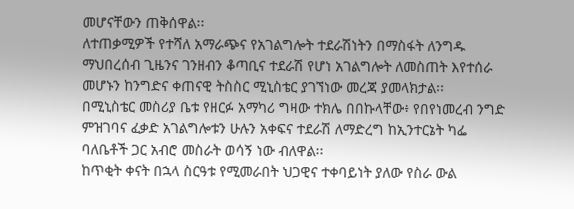መሆናቸውን ጠቅሰዋል፡፡
ለተጠቃሚዎች የተሻለ አማራጭና የአገልግሎት ተደራሽነትን በማስፋት ለንግዱ ማህበረሰብ ጊዜንና ገንዘብን ቆጣቢና ተደራሽ የሆነ አገልግሎት ለመስጠት እየተሰራ መሆኑን ከንግድና ቀጠናዊ ትስስር ሚኒስቴር ያገኘነው መረጃ ያመላክታል፡፡
በሚኒስቴር መስሪያ ቤቱ የዘርፉ አማካሪ ግዛው ተክሌ በበኩላቸው፥ የበየነመረብ ንግድ ምዝገባና ፈቃድ አገልግሎቱን ሁሉን አቀፍና ተደራሽ ለማድረግ ከኢንተርኔት ካፌ ባለቤቶች ጋር አብሮ መስራት ወሳኝ ነው ብለዋል፡፡
ከጥቂት ቀናት በኋላ ስርዓቱ የሚመራበት ህጋዊና ተቀባይነት ያለው የስራ ውል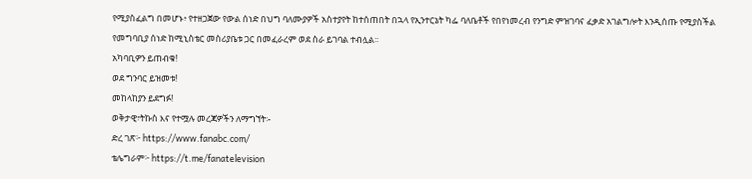የሚያስፈልግ በመሆኑ፥ የተዘጋጀው የውል ሰነድ በህግ ባለሙያዎች አስተያየት ከተሰጠበት በኋላ የኢንተርኔት ካፌ ባለቤቶች የበየነመረብ የንግድ ምዝገባና ፈቃድ አገልግሎት እንዲሰጡ የሚያስችል የመግባቢያ ሰነድ ከሚኒስቴር መስሪያቤቱ ጋር በመፈራረም ወደ ስራ ይገባል ተብሏል፡፡
አካባቢዎን ይጠብቁ!
ወደ ግንባር ይዝመቱ!
መከላከያን ይደግፉ!
ወቅታዊ፣ትኩስ እና የተሟሉ መረጃዎችን ለማግኘት፡-
ድረ ገጽ፦ https://www.fanabc.com/
ቴሌግራም፦ https://t.me/fanatelevision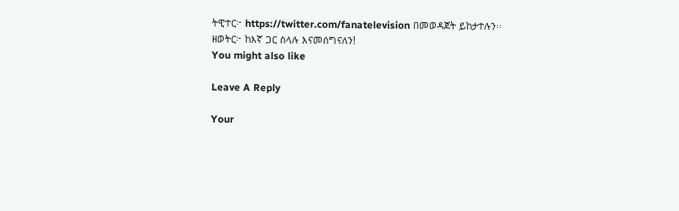ትዊተር፦ https://twitter.com/fanatelevision በመወዳጀት ይከታተሉን፡፡
ዘወትር፦ ከእኛ ጋር ስላሉ እናመሰግናለን!
You might also like

Leave A Reply

Your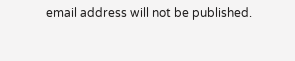email address will not be published.